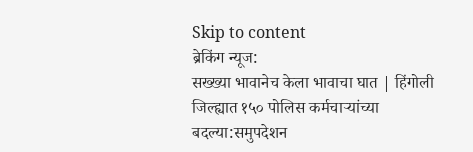Skip to content
ब्रेकिंग न्यूज:
सख्ख्या भावानेच केला भावाचा घात | हिंगोली जिल्ह्यात १५० पोलिस कर्मचाऱ्यांच्या बदल्या:समुपदेशन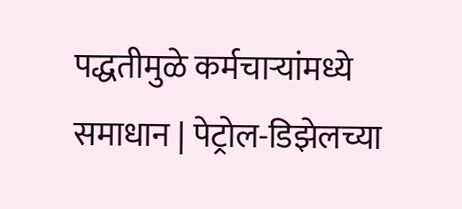पद्धतीमुळे कर्मचाऱ्यांमध्ये समाधान | पेट्रोल-डिझेलच्या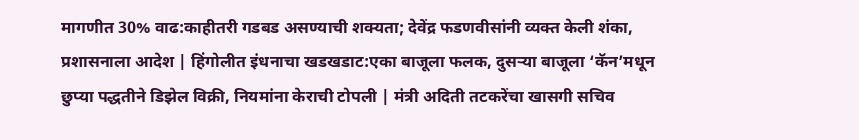मागणीत 30% वाढ:काहीतरी गडबड असण्याची शक्यता; देवेंद्र फडणवीसांनी व्यक्त केली शंका, प्रशासनाला आदेश | हिंगोलीत इंधनाचा खडखडाट:एका बाजूला फलक, दुसऱ्या बाजूला ‘कॅन’मधून छुप्या पद्धतीने डिझेल विक्री, नियमांना केराची टोपली | मंत्री अदिती तटकरेंचा खासगी सचिव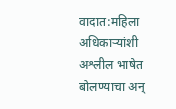वादात:महिला अधिकाऱ्यांशी अश्लील भाषेत बोलण्याचा अन्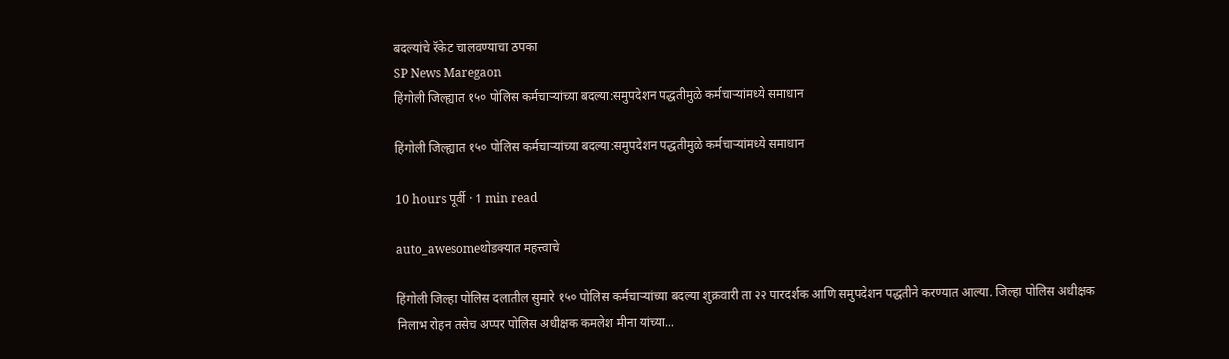बदल्यांचे रॅकेट चालवण्याचा ठपका
SP News Maregaon
हिंगोली जिल्ह्यात १५० पोलिस कर्मचाऱ्यांच्या बदल्या:समुपदेशन पद्धतीमुळे कर्मचाऱ्यांमध्ये समाधान

हिंगोली जिल्ह्यात १५० पोलिस कर्मचाऱ्यांच्या बदल्या:समुपदेशन पद्धतीमुळे कर्मचाऱ्यांमध्ये समाधान

10 hours पूर्वी · 1 min read

auto_awesomeथोडक्यात महत्त्वाचे

हिंगोली जिल्हा पोलिस दलातील सुमारे १५० पोलिस कर्मचाऱ्यांच्या बदल्या शुक्रवारी ता २२ पारदर्शक आणि समुपदेशन पद्धतीने करण्यात आल्या. जिल्हा पोलिस अधीक्षक निलाभ रोहन तसेच अप्पर पोलिस अधीक्षक कमलेश मीना यांच्या...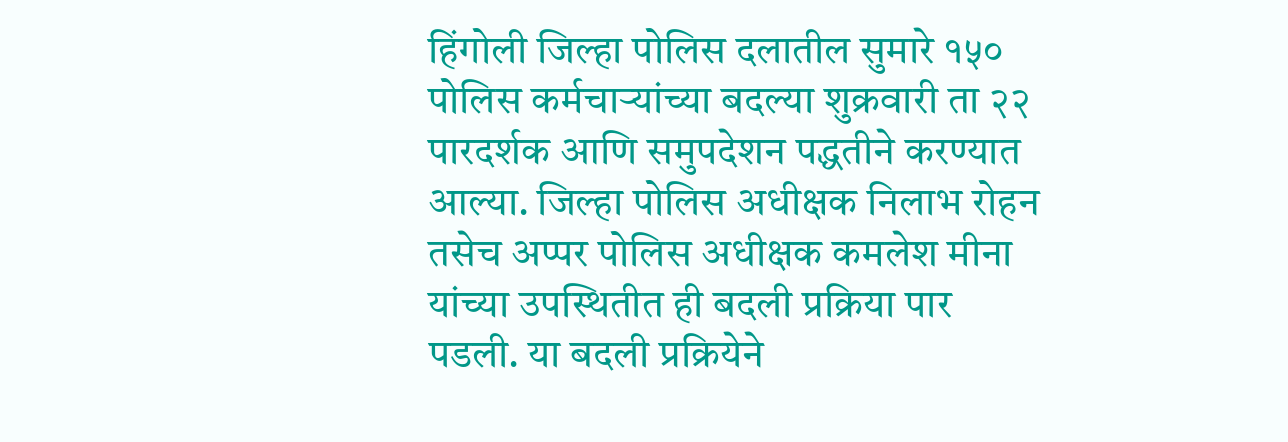हिंगोली जिल्हा पोलिस दलातील सुमारे १५० पोलिस कर्मचाऱ्यांच्या बदल्या शुक्रवारी ता २२ पारदर्शक आणि समुपदेशन पद्धतीने करण्यात आल्या. जिल्हा पोलिस अधीक्षक निलाभ रोहन तसेच अप्पर पोलिस अधीक्षक कमलेश मीना यांच्या उपस्थितीत ही बदली प्रक्रिया पार पडली. या बदली प्रक्रियेने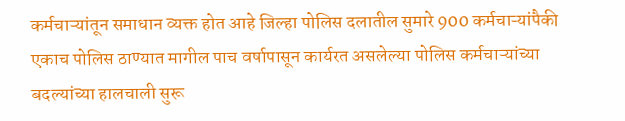कर्मचाऱ्यांतून समाधान व्यक्त होत आहे जिल्हा पोलिस दलातील सुमारे 900 कर्मचाऱ्यांपैकी एकाच पोलिस ठाण्यात मागील पाच वर्षापासून कार्यरत असलेल्या पोलिस कर्मचाऱ्यांच्या बदल्यांच्या हालचाली सुरू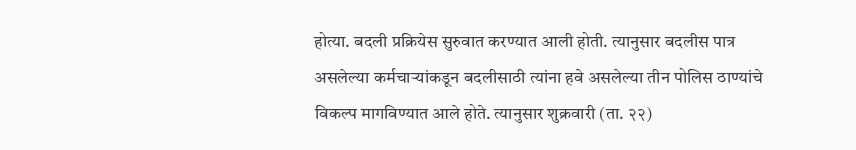होत्या. बदली प्रक्रियेस सुरुवात करण्यात आली होती. त्यानुसार बदलीस पात्र असलेल्या कर्मचाऱ्यांकडून बदलीसाठी त्यांना हवे असलेल्या तीन पोलिस ठाण्यांचे विकल्प मागविण्यात आले होते. त्यानुसार शुक्रवारी (ता. २२)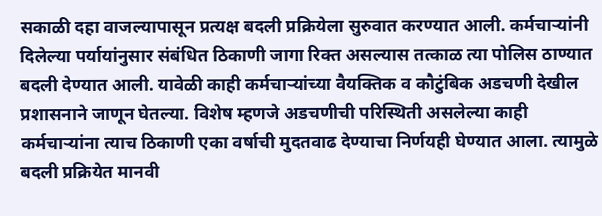सकाळी दहा वाजल्यापासून प्रत्यक्ष बदली प्रक्रियेला सुरुवात करण्यात आली. कर्मचाऱ्यांनी दिलेल्या पर्यायांनुसार संबंधित ठिकाणी जागा रिक्त असल्यास तत्काळ त्या पोलिस ठाण्यात बदली देण्यात आली. यावेळी काही कर्मचाऱ्यांच्या वैयक्तिक व कौटुंबिक अडचणी देखील प्रशासनाने जाणून घेतल्या. विशेष म्हणजे अडचणीची परिस्थिती असलेल्या काही कर्मचाऱ्यांना त्याच ठिकाणी एका वर्षाची मुदतवाढ देण्याचा निर्णयही घेण्यात आला. त्यामुळे बदली प्रक्रियेत मानवी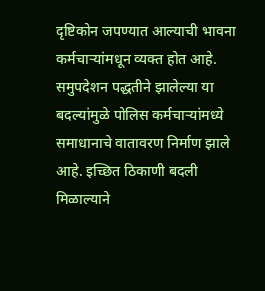दृष्टिकोन जपण्यात आल्याची भावना कर्मचाऱ्यांमधून व्यक्त होत आहे. समुपदेशन पद्धतीने झालेल्या या बदल्यांमुळे पोलिस कर्मचाऱ्यांमध्ये समाधानाचे वातावरण निर्माण झाले आहे. इच्छित ठिकाणी बदली मिळाल्याने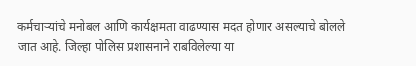कर्मचाऱ्यांचे मनोबल आणि कार्यक्षमता वाढण्यास मदत होणार असल्याचे बोलले जात आहे. जिल्हा पोलिस प्रशासनाने राबविलेल्या या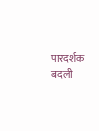पारदर्शक बदली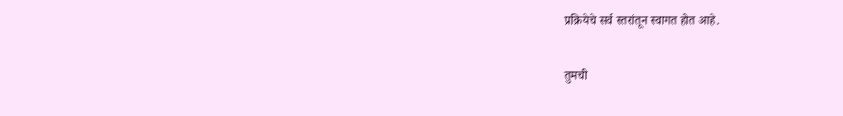प्रक्रियेचे सर्व स्तरांतून स्वागत होत आहे.

तुमची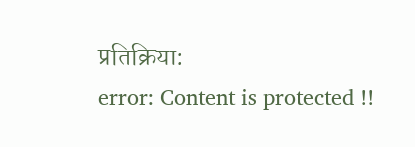प्रतिक्रिया:
error: Content is protected !!